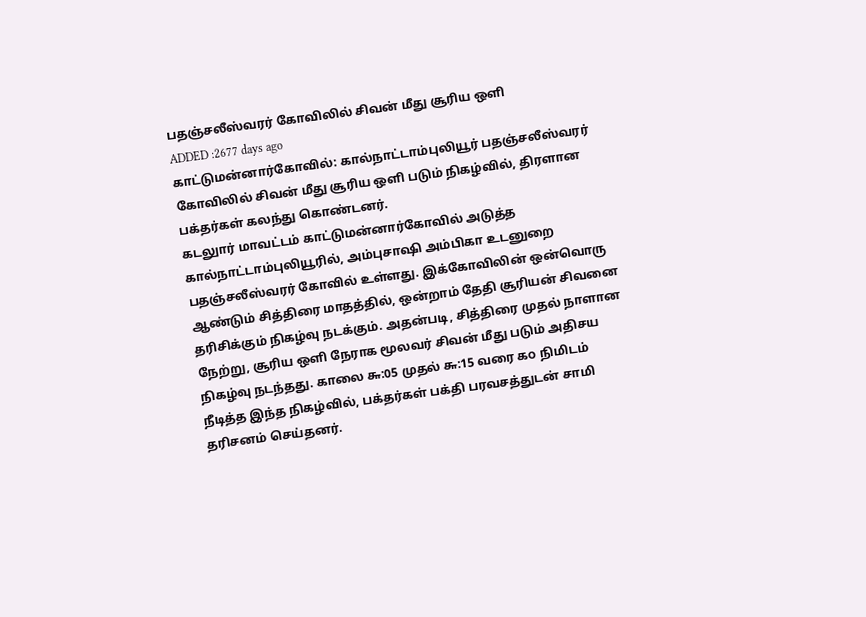பதஞ்சலீஸ்வரர் கோவிலில் சிவன் மீது சூரிய ஒளி
ADDED :2677 days ago
காட்டுமன்னார்கோவில்: கால்நாட்டாம்புலியூர் பதஞ்சலீஸ்வரர் கோவிலில் சிவன் மீது சூரிய ஒளி படும் நிகழ்வில், திரளான பக்தர்கள் கலந்து கொண்டனர்.
கடலுார் மாவட்டம் காட்டுமன்னார்கோவில் அடுத்த கால்நாட்டாம்புலியூரில், அம்புசாஷி அம்பிகா உடனுறை பதஞ்சலீஸ்வரர் கோவில் உள்ளது. இக்கோவிலின் ஒன்வொரு ஆண்டும் சித்திரை மாதத்தில், ஒன்றாம் தேதி சூரியன் சிவனை தரிசிக்கும் நிகழ்வு நடக்கும். அதன்படி, சித்திரை முதல் நாளான நேற்று, சூரிய ஒளி நேராக மூலவர் சிவன் மீது படும் அதிசய நிகழ்வு நடந்தது. காலை ௬:05 முதல் ௬:15 வரை ௧௦ நிமிடம் நீடித்த இந்த நிகழ்வில், பக்தர்கள் பக்தி பரவசத்துடன் சாமி தரிசனம் செய்தனர்.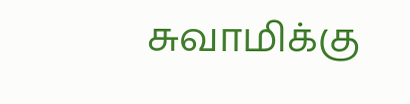சுவாமிக்கு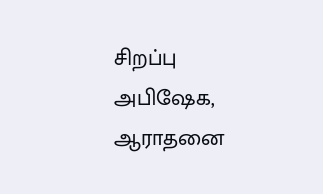சிறப்பு அபிஷேக, ஆராதனை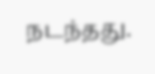நடந்தது.